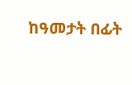ከዓመታት በፊት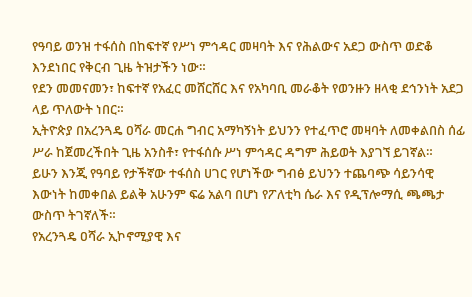የዓባይ ወንዝ ተፋሰስ በከፍተኛ የሥነ ምኅዳር መዛባት እና የሕልውና አደጋ ውስጥ ወድቆ እንደነበር የቅርብ ጊዜ ትዝታችን ነው።
የደን መመናመን፣ ከፍተኛ የአፈር መሸርሸር እና የአካባቢ መራቆት የወንዙን ዘላቂ ደኅንነት አደጋ ላይ ጥለውት ነበር።
ኢትዮጵያ በአረንጓዴ ዐሻራ መርሐ ግብር አማካኝነት ይህንን የተፈጥሮ መዛባት ለመቀልበስ ሰፊ ሥራ ከጀመረችበት ጊዜ አንስቶ፣ የተፋሰሱ ሥነ ምኅዳር ዳግም ሕይወት እያገኘ ይገኛል።
ይሁን እንጂ የዓባይ የታችኛው ተፋሰስ ሀገር የሆነችው ግብፅ ይህንን ተጨባጭ ሳይንሳዊ እውነት ከመቀበል ይልቅ አሁንም ፍሬ አልባ በሆነ የፖለቲካ ሴራ እና የዲፕሎማሲ ጫጫታ ውስጥ ትገኛለች።
የአረንጓዴ ዐሻራ ኢኮኖሚያዊ እና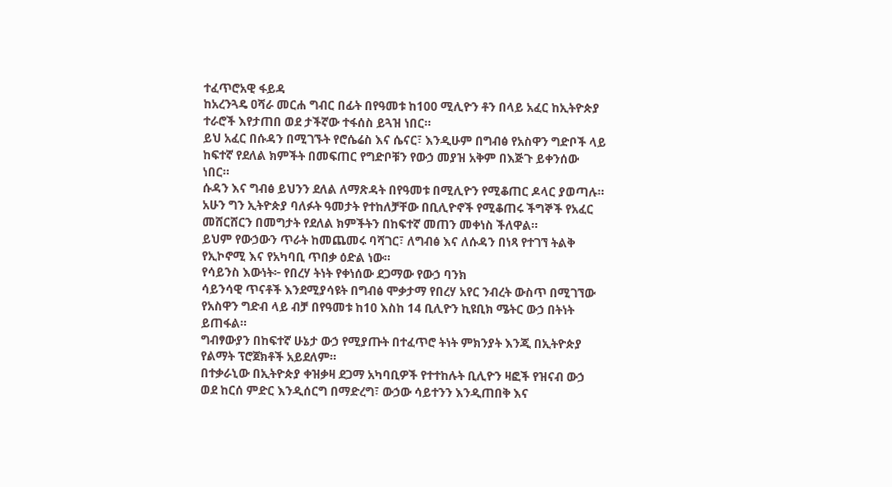ተፈጥሮአዊ ፋይዳ
ከአረንጓዴ ዐሻራ መርሐ ግብር በፊት በየዓመቱ ከ100 ሚሊዮን ቶን በላይ አፈር ከኢትዮጵያ ተራሮች እየታጠበ ወደ ታችኛው ተፋሰስ ይጓዝ ነበር።
ይህ አፈር በሱዳን በሚገኙት የሮሴሬስ እና ሴናር፣ እንዲሁም በግብፅ የአስዋን ግድቦች ላይ ከፍተኛ የደለል ክምችት በመፍጠር የግድቦቹን የውኃ መያዝ አቅም በእጅጉ ይቀንሰው ነበር።
ሱዳን እና ግብፅ ይህንን ደለል ለማጽዳት በየዓመቱ በሚሊዮን የሚቆጠር ዶላር ያወጣሉ።
አሁን ግን ኢትዮጵያ ባለፉት ዓመታት የተከለቻቸው በቢሊዮኖች የሚቆጠሩ ችግኞች የአፈር መሸርሸርን በመግታት የደለል ክምችትን በከፍተኛ መጠን መቀነስ ችለዋል።
ይህም የውኃውን ጥራት ከመጨመሩ ባሻገር፣ ለግብፅ እና ለሱዳን በነጻ የተገኘ ትልቅ የኢኮኖሚ እና የአካባቢ ጥበቃ ዕድል ነው።
የሳይንስ እውነት፦ የበረሃ ትነት የቀነሰው ደጋማው የውኃ ባንክ
ሳይንሳዊ ጥናቶች እንደሚያሳዩት በግብፅ ሞቃታማ የበረሃ አየር ንብረት ውስጥ በሚገኘው የአስዋን ግድብ ላይ ብቻ በየዓመቱ ከ10 እስከ 14 ቢሊዮን ኪዩቢክ ሜትር ውኃ በትነት ይጠፋል።
ግብፃውያን በከፍተኛ ሁኔታ ውኃ የሚያጡት በተፈጥሮ ትነት ምክንያት እንጂ በኢትዮጵያ የልማት ፕሮጀክቶች አይደለም።
በተቃራኒው በኢትዮጵያ ቀዝቃዛ ደጋማ አካባቢዎች የተተከሉት ቢሊዮን ዛፎች የዝናብ ውኃ ወደ ከርሰ ምድር እንዲሰርግ በማድረግ፣ ውኃው ሳይተንን እንዲጠበቅ እና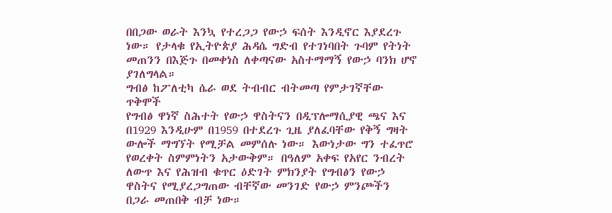በበጋው ወራት እንኳ የተረጋጋ የውኃ ፍሰት እንዲኖር እያደረጉ ነው። የታላቁ የኢትዮጵያ ሕዳሴ ግድብ የተገነባበት ጉባም የትነት መጠንን በእጅጉ በመቀነስ ለቀጣናው አስተማማኝ የውኃ ባንክ ሆኖ ያገለግላል።
ግብፅ ከፖለቲካ ሴራ ወደ ትብብር ብትመጣ የምታገኛቸው ጥቅሞች
የግብፅ ዋነኛ ስሕተት የውኃ ዋስትናን በዲፕሎማሲያዊ ጫና እና በ1929 እንዲሁም በ1959 በተደረጉ ጊዜ ያለፈባቸው የቅኝ ግዛት ውሎች ማግኘት የሚቻል መምሰሉ ነው። እውነታው ግን ተፈጥሮ የወረቀት ስምምነትን አታውቅም። በዓለም አቀፍ የአየር ንብረት ለውጥ እና የሕዝብ ቁጥር ዕድገት ምክንያት የግብፅን የውኃ ዋስትና የሚያረጋግጠው ብቸኛው መንገድ የውኃ ምንጮችን በጋራ መጠበቅ ብቻ ነው።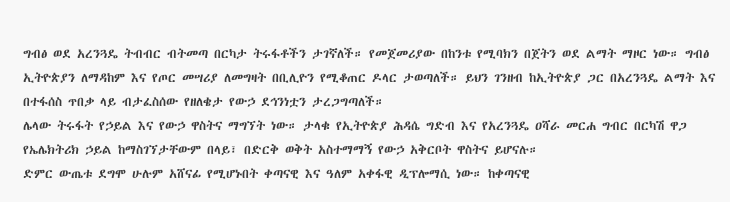ግብፅ ወደ አረንጓዴ ትብብር ብትመጣ በርካታ ትሩፋቶችን ታገኛለች። የመጀመሪያው በከንቱ የሚባክን በጀትን ወደ ልማት ማዞር ነው። ግብፅ ኢትዮጵያን ለማዳከም እና የጦር መሣሪያ ለመግዛት በቢሊዮን የሚቆጠር ዶላር ታወጣለች። ይህን ገንዘብ ከኢትዮጵያ ጋር በአረንጓዴ ልማት እና በተፋሰስ ጥበቃ ላይ ብታፈስሰው የዘለቄታ የውኃ ደኅንነቷን ታረጋግጣለች።
ሌላው ትሩፋት የኃይል እና የውኃ ዋስትና ማግኘት ነው። ታላቁ የኢትዮጵያ ሕዳሴ ግድብ እና የአረንጓዴ ዐሻራ መርሐ ግብር በርካሽ ዋጋ የኤሌክትሪክ ኃይል ከማስገኘታቸውም በላይ፣ በድርቅ ወቅት አስተማማኝ የውኃ አቅርቦት ዋስትና ይሆናሉ።
ድምር ውጤቱ ደግሞ ሁሉም አሸናፊ የሚሆኑበት ቀጣናዊ እና ዓለም አቀፋዊ ዲፕሎማሲ ነው። ከቀጣናዊ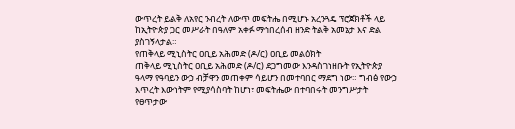ውጥረት ይልቅ ለአየር ንብረት ለውጥ መፍትሔ በሚሆኑ አረንጓዴ ፕሮጀክቶች ላይ ከኢትዮጵያ ጋር መሥራት በዓለም አቀፉ ማኅበረሰብ ዘንድ ትልቅ አመኔታ እና ድል ያስገኝላታል።
የጠቅላይ ሚኒስትር ዐቢይ አሕመድ (ዶ/ር) ዐቢይ መልዕክት
ጠቅላይ ሚኒስትር ዐቢይ አሕመድ (ዶ/ር) ደጋግመው እንዳስገነዘቡት የኢትዮጵያ ዓላማ የዓባይን ውኃ ብቻዋን መጠቀም ሳይሆን በመተባበር ማደግ ነው። ግብፅ የውኃ እጥረት እውነትም የሚያሳስባት ከሆነ፣ መፍትሔው በተባበሩት መንግሥታት የፀጥታው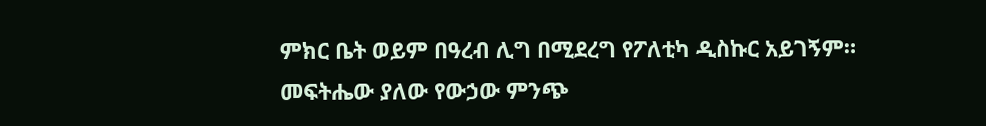ምክር ቤት ወይም በዓረብ ሊግ በሚደረግ የፖለቲካ ዲስኩር አይገኝም።
መፍትሔው ያለው የውኃው ምንጭ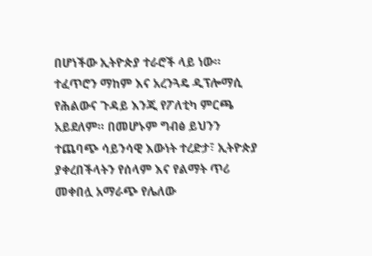በሆነችው ኢትዮጵያ ተራሮች ላይ ነው። ተፈጥሮን ማከም እና አረንጓዴ ዲፕሎማሲ የሕልውና ጉዳይ እንጂ የፖለቲካ ምርጫ አይደለም። በመሆኑም ግብፅ ይህንን ተጨባጭ ሳይንሳዊ እውነት ተረድታ፣ ኢትዮጵያ ያቀረበችላትን የሰላም እና የልማት ጥሪ መቀበሏ አማራጭ የሌለው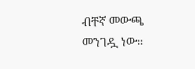ብቸኛ መውጫ መንገዷ ነው።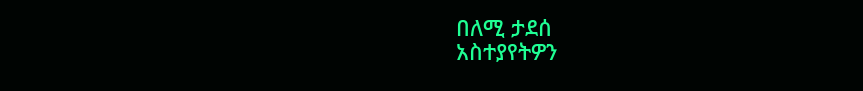በለሚ ታደሰ
አስተያየትዎን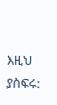እዚህ ያስፍሩ: